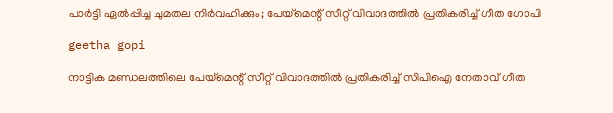പാർട്ടി ഏൽപ്പിച്ച ചുമതല നിർവഹിക്കും; പേയ്‌മെന്റ് സീറ്റ് വിവാദത്തിൽ പ്രതികരിച്ച് ഗീത ഗോപി

geetha gopi

നാട്ടിക മണ്ഡലത്തിലെ പേയ്‌മെന്റ് സീറ്റ് വിവാദത്തിൽ പ്രതികരിച്ച് സിപിഐ നേതാവ് ഗീത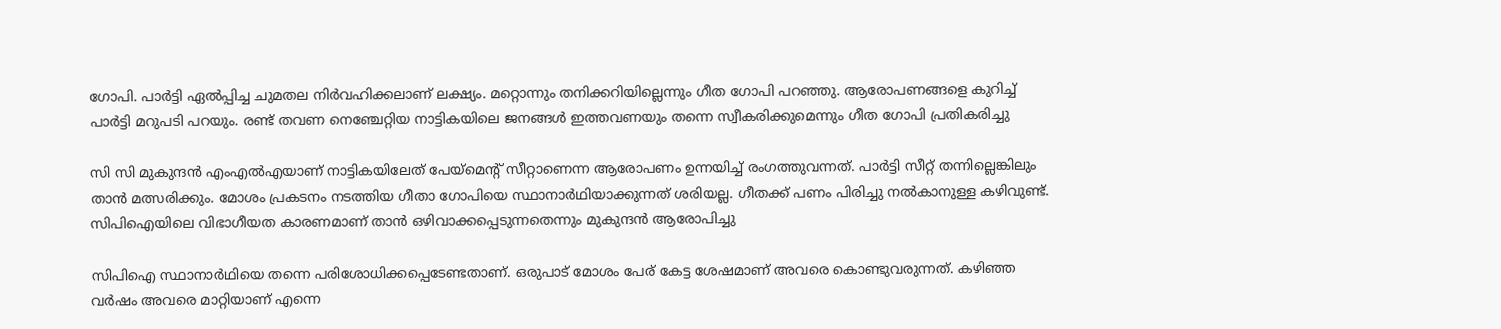ഗോപി. പാർട്ടി ഏൽപ്പിച്ച ചുമതല നിർവഹിക്കലാണ് ലക്ഷ്യം. മറ്റൊന്നും തനിക്കറിയില്ലെന്നും ഗീത ഗോപി പറഞ്ഞു. ആരോപണങ്ങളെ കുറിച്ച് പാർട്ടി മറുപടി പറയും. രണ്ട് തവണ നെഞ്ചേറ്റിയ നാട്ടികയിലെ ജനങ്ങൾ ഇത്തവണയും തന്നെ സ്വീകരിക്കുമെന്നും ഗീത ഗോപി പ്രതികരിച്ചു

സി സി മുകുന്ദൻ എംഎൽഎയാണ് നാട്ടികയിലേത് പേയ്‌മെന്റ് സീറ്റാണെന്ന ആരോപണം ഉന്നയിച്ച് രംഗത്തുവന്നത്. പാർട്ടി സീറ്റ് തന്നില്ലെങ്കിലും താൻ മത്സരിക്കും. മോശം പ്രകടനം നടത്തിയ ഗീതാ ഗോപിയെ സ്ഥാനാർഥിയാക്കുന്നത് ശരിയല്ല. ഗീതക്ക് പണം പിരിച്ചു നൽകാനുള്ള കഴിവുണ്ട്. സിപിഐയിലെ വിഭാഗീയത കാരണമാണ് താൻ ഒഴിവാക്കപ്പെടുന്നതെന്നും മുകുന്ദൻ ആരോപിച്ചു

സിപിഐ സ്ഥാനാർഥിയെ തന്നെ പരിശോധിക്കപ്പെടേണ്ടതാണ്. ഒരുപാട് മോശം പേര് കേട്ട ശേഷമാണ് അവരെ കൊണ്ടുവരുന്നത്. കഴിഞ്ഞ വർഷം അവരെ മാറ്റിയാണ് എന്നെ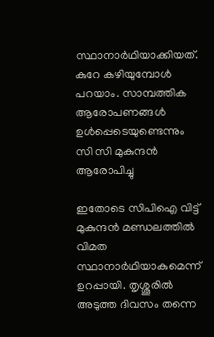സ്ഥാനാർഥിയാക്കിയത്. കുറേ കഴിയുമ്പോൾ പറയാം. സാമ്പത്തിക ആരോപണങ്ങൾ ഉൾപ്പെടെയുണ്ടെന്നും സി സി മുകുന്ദൻ ആരോപിച്ചു

ഇതോടെ സിപിഐ വിട്ട് മുകുന്ദൻ മണ്ഡലത്തിൽ വിമത സ്ഥാനാർഥിയാകുമെന്ന് ഉറപ്പായി. തൃശ്ശൂരിൽ അടുത്ത ദിവസം തന്നെ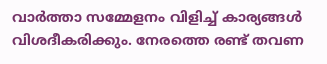വാർത്താ സമ്മേളനം വിളിച്ച് കാര്യങ്ങൾ വിശദീകരിക്കും. നേരത്തെ രണ്ട് തവണ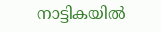നാട്ടികയിൽ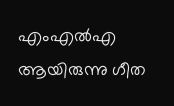എംഎൽഎ ആയിരുന്നു ഗീത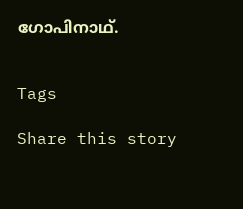ഗോപിനാഥ്.


Tags

Share this story